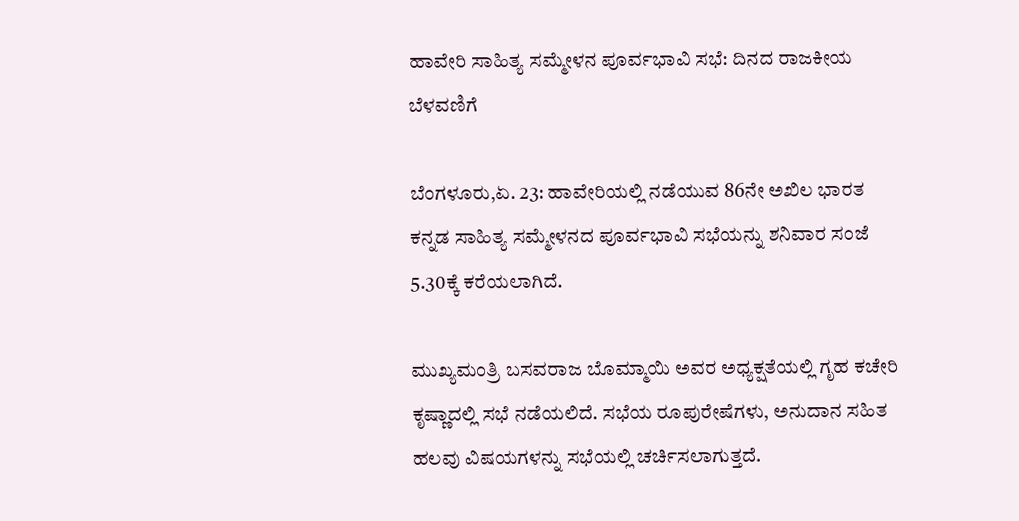ಹಾವೇರಿ ಸಾಹಿತ್ಯ ಸಮ್ಮೇಳನ ಪೂರ್ವಭಾವಿ ಸಭೆ: ದಿನದ ರಾಜಕೀಯ ಬೆಳವಣಿಗೆ

ಬೆಂಗಳೂರು,ಏ. 23: ಹಾವೇರಿಯಲ್ಲಿ ನಡೆಯುವ 86ನೇ ಅಖಿಲ ಭಾರತ ಕನ್ನಡ ಸಾಹಿತ್ಯ ಸಮ್ಮೇಳನದ ಪೂರ್ವಭಾವಿ ಸಭೆಯನ್ನು ಶನಿವಾರ ಸಂಜೆ 5.30ಕ್ಕೆ ಕರೆಯಲಾಗಿದೆ.

ಮುಖ್ಯಮಂತ್ರಿ ಬಸವರಾಜ ಬೊಮ್ಮಾಯಿ ಅವರ ಅಧ್ಯಕ್ಷತೆಯಲ್ಲಿ ಗೃಹ ಕಚೇರಿ ಕೃಷ್ಣಾದಲ್ಲಿ ಸಭೆ ನಡೆಯಲಿದೆ. ಸಭೆಯ ರೂಪುರೇಷೆಗಳು, ಅನುದಾನ ಸಹಿತ ಹಲವು ವಿಷಯಗಳನ್ನು ಸಭೆಯಲ್ಲಿ ಚರ್ಚಿಸಲಾಗುತ್ತದೆ.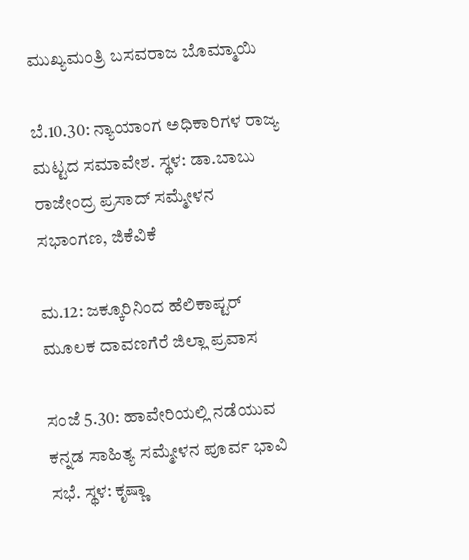ಮುಖ್ಯಮಂತ್ರಿ ಬಸವರಾಜ ಬೊಮ್ಮಾಯಿ

ಬೆ.10.30: ನ್ಯಾಯಾಂಗ ಅಧಿಕಾರಿಗಳ ರಾಜ್ಯ ಮಟ್ಟದ ಸಮಾವೇಶ. ಸ್ಥಳ: ಡಾ.ಬಾಬು ರಾಜೇಂದ್ರ ಪ್ರಸಾದ್ ಸಮ್ಮೇಳನ ಸಭಾಂಗಣ, ಜಿಕೆವಿಕೆ

ಮ.12: ಜಕ್ಕೂರಿನಿಂದ ಹೆಲಿಕಾಪ್ಟರ್ ಮೂಲಕ ದಾವಣಗೆರೆ ಜಿಲ್ಲಾ ಪ್ರವಾಸ

ಸಂಜೆ 5.30: ಹಾವೇರಿಯಲ್ಲಿ ನಡೆಯುವ ಕನ್ನಡ ಸಾಹಿತ್ಯ ಸಮ್ಮೇಳನ ಪೂರ್ವ ಭಾವಿ ಸಭೆ. ಸ್ಥಳ: ಕೃಷ್ಣಾ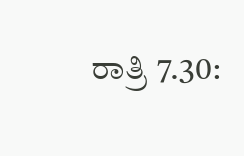ರಾತ್ರಿ 7.30: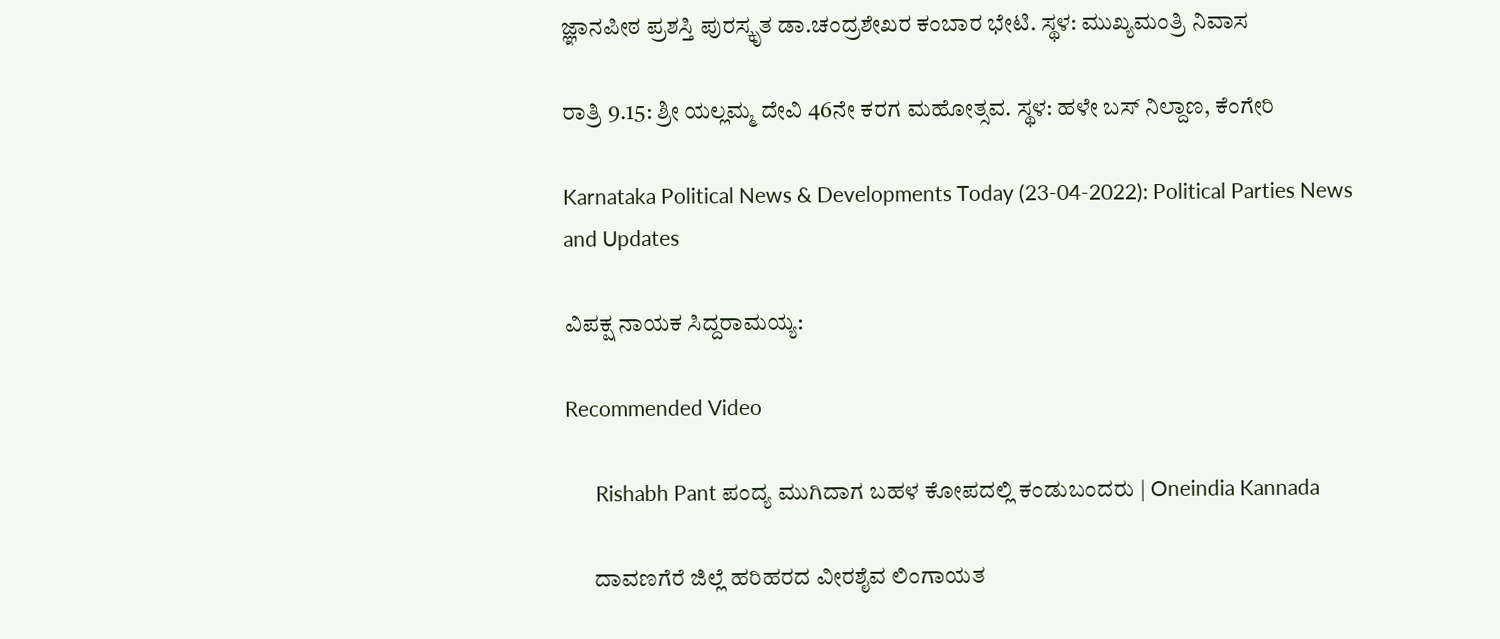ಜ್ಞಾನಪೀಠ ಪ್ರಶಸ್ತಿ ಪುರಸ್ಕೃತ ಡಾ.ಚಂದ್ರಶೇಖರ ಕಂಬಾರ ಭೇಟಿ. ಸ್ಥಳ: ಮುಖ್ಯಮಂತ್ರಿ ನಿವಾಸ

ರಾತ್ರಿ 9.15: ಶ್ರೀ ಯಲ್ಲಮ್ಮ ದೇವಿ 46ನೇ ಕರಗ ಮಹೋತ್ಸವ. ಸ್ಥಳ: ಹಳೇ ಬಸ್ ನಿಲ್ದಾಣ, ಕೆಂಗೇರಿ

Karnataka Political News & Developments Today (23-04-2022): Political Parties News and Updates

ವಿಪಕ್ಷ ನಾಯಕ ಸಿದ್ದರಾಮಯ್ಯ:

Recommended Video

      Rishabh Pant ಪಂದ್ಯ ಮುಗಿದಾಗ ಬಹಳ ಕೋಪದಲ್ಲಿ ಕಂಡುಬಂದರು | Oneindia Kannada

      ದಾವಣಗೆರೆ ಜಿಲ್ಲೆ ಹರಿಹರದ ವೀರಶೈವ ಲಿಂಗಾಯತ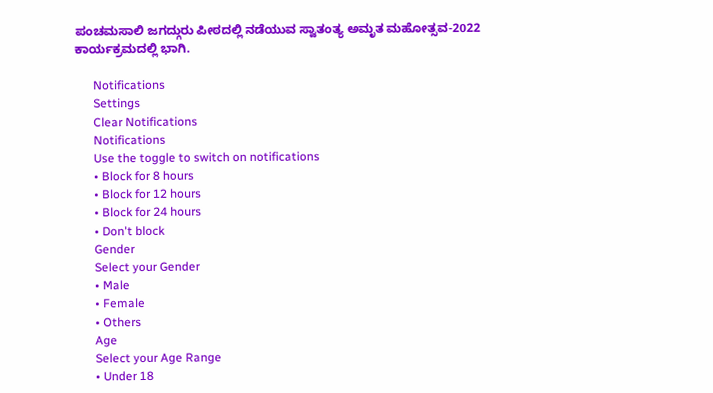ಪಂಚಮಸಾಲಿ ಜಗದ್ಗುರು ಪೀಠದಲ್ಲಿ ನಡೆಯುವ ಸ್ವಾತಂತ್ಯ ಅಮೃತ ಮಹೋತ್ಸವ-2022 ಕಾರ್ಯಕ್ರಮದಲ್ಲಿ ಭಾಗಿ.

      Notifications
      Settings
      Clear Notifications
      Notifications
      Use the toggle to switch on notifications
      • Block for 8 hours
      • Block for 12 hours
      • Block for 24 hours
      • Don't block
      Gender
      Select your Gender
      • Male
      • Female
      • Others
      Age
      Select your Age Range
      • Under 18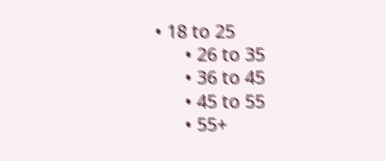• 18 to 25
      • 26 to 35
      • 36 to 45
      • 45 to 55
      • 55+